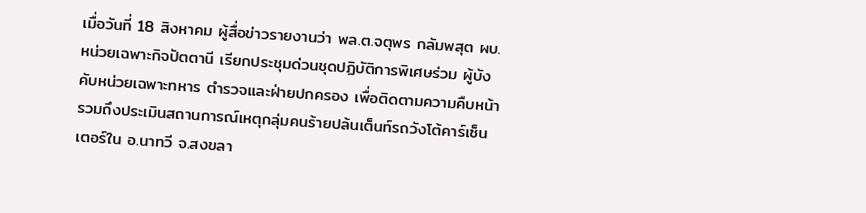เมื่อวันที่ 18 สิงหาคม ผู้สื่อข่าวรายงานว่า พล.ต.จตุพร กลัมพสุต ผบ.หน่วยเฉพาะกิจปัตตานี เรียกประชุมด่วนชุดปฏิบัติการพิเศษร่วม ผู้บังคับหน่วยเฉพาะทหาร ตำรวจและฝ่ายปกครอง เพื่อติดตามความคืบหน้ารวมถึงประเมินสถานการณ์เหตุกลุ่มคนร้ายปล้นเต็นท์รถวังโต้คาร์เซ็นเตอร์ใน อ.นาทวี จ.สงขลา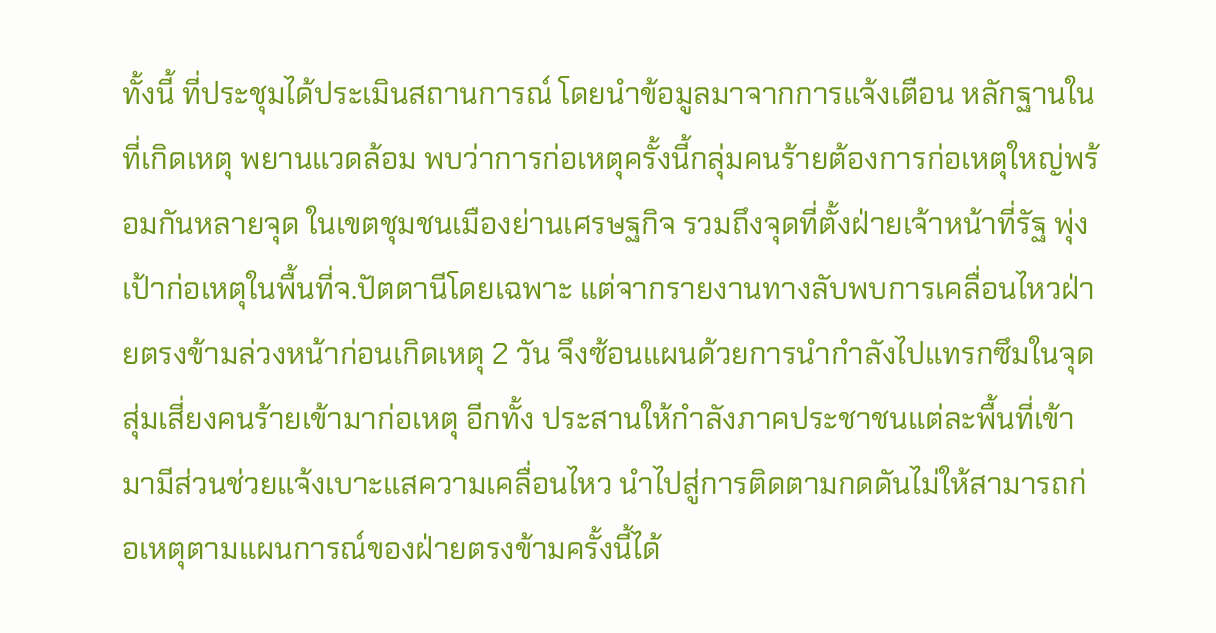ทั้งนี้ ที่ประชุมได้ประเมินสถานการณ์ โดยนำข้อมูลมาจากการแจ้งเตือน หลักฐานในที่เกิดเหตุ พยานแวดล้อม พบว่าการก่อเหตุครั้งนี้กลุ่มคนร้ายต้องการก่อเหตุใหญ่พร้อมกันหลายจุด ในเขตชุมชนเมืองย่านเศรษฐกิจ รวมถึงจุดที่ตั้งฝ่ายเจ้าหน้าที่รัฐ พุ่งเป้าก่อเหตุในพื้นที่จ.ปัตตานีโดยเฉพาะ แต่จากรายงานทางลับพบการเคลื่อนไหวฝ่ายตรงข้ามล่วงหน้าก่อนเกิดเหตุ 2 วัน จึงซ้อนแผนด้วยการนำกำลังไปแทรกซึมในจุดสุ่มเสี่ยงคนร้ายเข้ามาก่อเหตุ อีกทั้ง ประสานให้กำลังภาคประชาชนแต่ละพื้นที่เข้ามามีส่วนช่วยแจ้งเบาะแสความเคลื่อนไหว นำไปสู่การติดตามกดดันไม่ให้สามารถก่อเหตุตามแผนการณ์ของฝ่ายตรงข้ามครั้งนี้ได้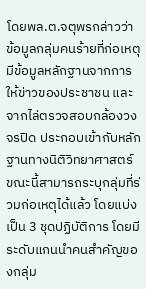โดยพล.ต.จตุพรกล่าวว่า ข้อมูลกลุ่มคนร้ายที่ก่อเหตุ มีข้อมูลหลักฐานจากการให้ข่าวของประชาชน และจากไล่ตรวจสอบกล้องวงจรปิด ประกอบเข้ากับหลักฐานทางนิติวิทยาศาสตร์ ขณะนี้สามารถระบุกลุ่มที่ร่วมก่อเหตุได้แล้ว โดยแบ่งเป็น 3 ชุดปฏิบัติการ โดยมีระดับแกนนำคนสำคัญของกลุ่ม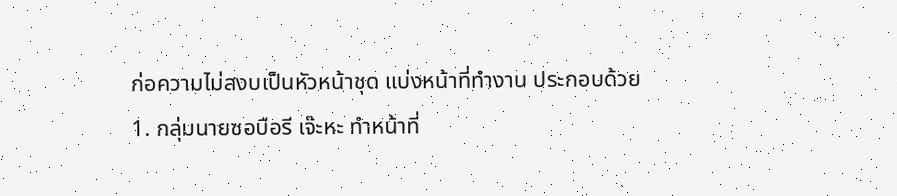ก่อความไม่สงบเป็นหัวหน้าชุด แบ่งหน้าที่ทำงาน ประกอบด้วย
1. กลุ่มนายซอบือรี เจ๊ะหะ ทำหน้าที่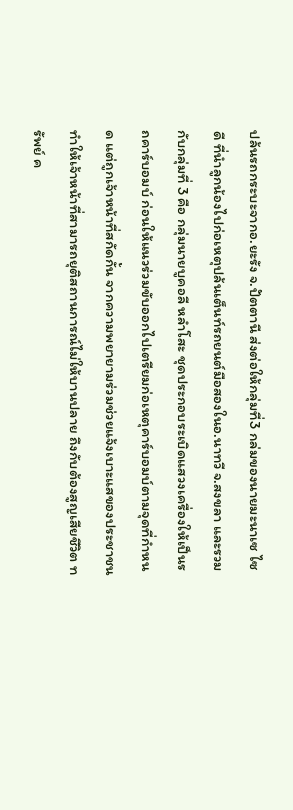ปล้นรถกระบะจากอ.ยะรัง จ.ปัตตานี ส่งต่อให้กลุ่มที่3 กล่มของนายมะนาเซ ไซดี ที่นำลูกน้องไปก่อเหตุปล้นเต็นท์รถยนต์มือสองในอ.นาทวี จ.สงขลา และรวมกับกลุ่มที่ 3 คือ กลุ่มนายบูคอลี หลำโสะ ชุดประกอบระเบิดแสวงเครื่องให้เป็นรถคาร์บอมบ์ ก่อนให้แนวร่วมขับออกไปเตรียมก่อเหตุคาร์บอมบ์ตามจุดที่กำหนด แต่ถูกเจ้าหน้าที่สกัดกั้น จากความพยายามร่วมช่วยแจ้งเบาะแสของประชาชน ทำให้เจ้าหน้าที่สามารถยุติสถานการณ์ไม่ให้บานปลาย ถึงกับต้องสูญเสียชีวิต ทรัพย์ ค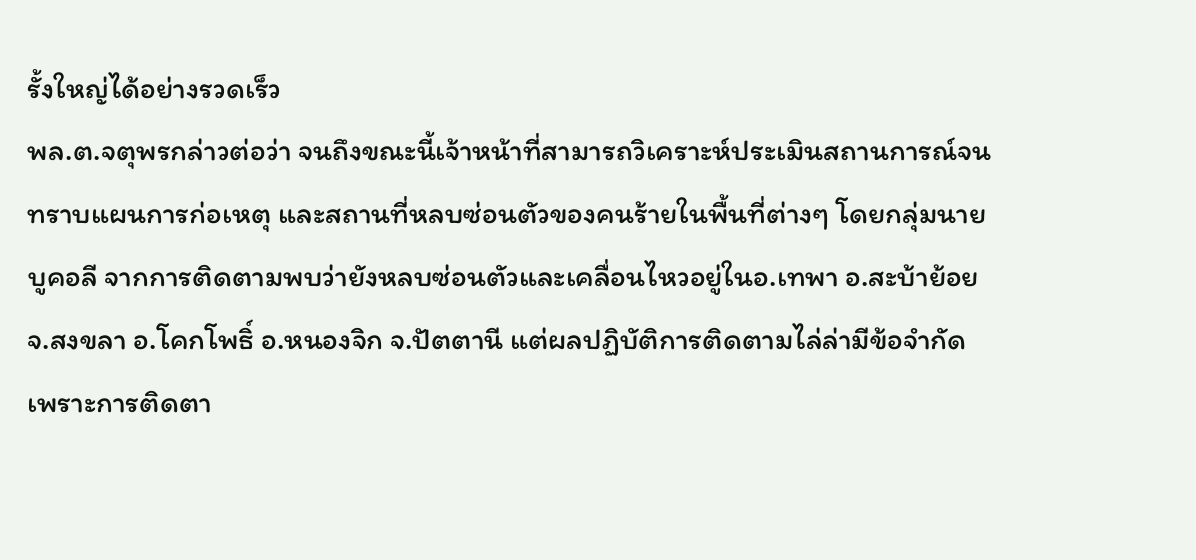รั้งใหญ่ได้อย่างรวดเร็ว
พล.ต.จตุพรกล่าวต่อว่า จนถึงขณะนี้เจ้าหน้าที่สามารถวิเคราะห์ประเมินสถานการณ์จนทราบแผนการก่อเหตุ และสถานที่หลบซ่อนตัวของคนร้ายในพื้นที่ต่างๆ โดยกลุ่มนายบูคอลี จากการติดตามพบว่ายังหลบซ่อนตัวและเคลื่อนไหวอยู่ในอ.เทพา อ.สะบ้าย้อย จ.สงขลา อ.โคกโพธิ์ อ.หนองจิก จ.ปัตตานี แต่ผลปฏิบัติการติดตามไล่ล่ามีข้อจำกัด เพราะการติดตา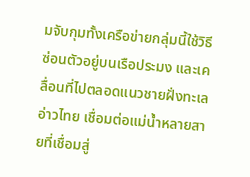มจับกุมทั้งเครือข่ายกลุ่มนี้ใช้วิธีซ่อนตัวอยู่บนเรือประมง และเคลื่อนที่ไปตลอดแนวชายฝั่งทะเลอ่าวไทย เชื่อมต่อแม่น้ำหลายสายที่เชื่อมสู่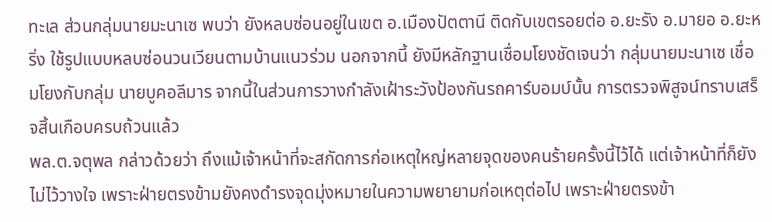ทะเล ส่วนกลุ่มนายมะนาเซ พบว่า ยังหลบซ่อนอยู่ในเขต อ.เมืองปัตตานี ติดกับเขตรอยต่อ อ.ยะรัง อ.มายอ อ.ยะหริ่ง ใช้รูปแบบหลบซ่อนวนเวียนตามบ้านแนวร่วม นอกจากนี้ ยังมีหลักฐานเชื่อมโยงชัดเจนว่า กลุ่มนายมะนาเซ เชื่อมโยงกับกลุ่ม นายบูคอลีมาร จากนี้ในส่วนการวางกำลังเฝ้าระวังป้องกันรถคาร์บอมบ์นั้น การตรวจพิสูจน์ทราบเสร็จสิ้นเกือบครบถ้วนแล้ว
พล.ต.จตุพล กล่าวด้วยว่า ถึงแม้เจ้าหน้าที่จะสกัดการก่อเหตุใหญ่หลายจุดของคนร้ายครั้งนี้ไว้ได้ แต่เจ้าหน้าที่ก็ยังไม่ไว้วางใจ เพราะฝ่ายตรงข้ามยังคงดำรงจุดมุ่งหมายในความพยายามก่อเหตุต่อไป เพราะฝ่ายตรงข้า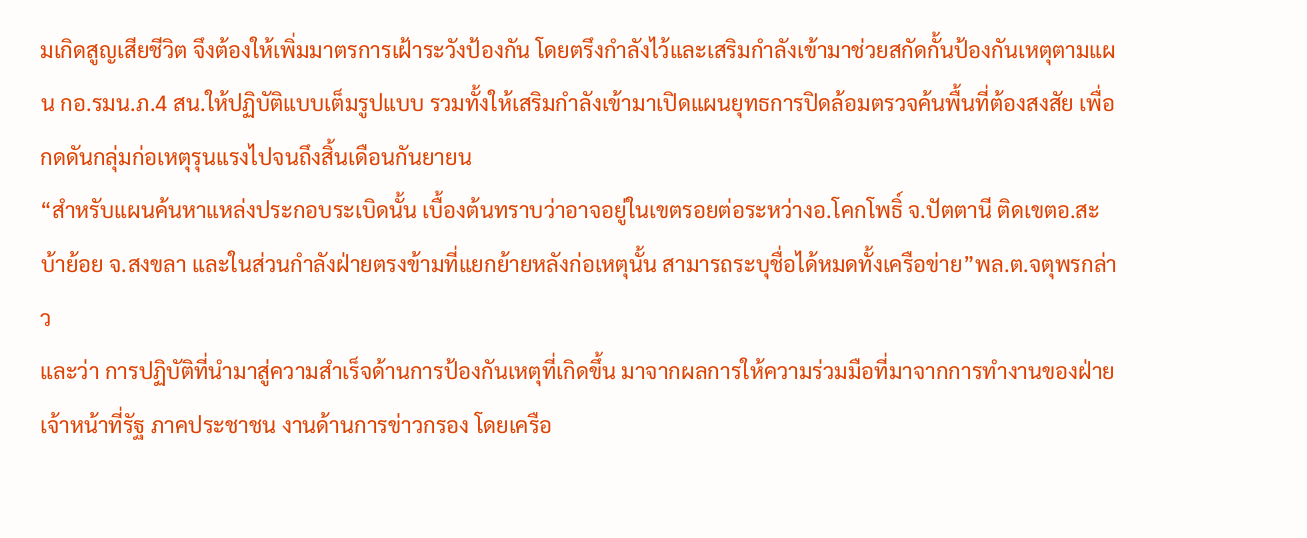มเกิดสูญเสียชีวิต จึงต้องให้เพิ่มมาตรการเฝ้าระวังป้องกัน โดยตรึงกำลังไว้และเสริมกำลังเข้ามาช่วยสกัดกั้นป้องกันเหตุตามแผน กอ.รมน.ภ.4 สน.ให้ปฏิบัติแบบเต็มรูปแบบ รวมทั้งให้เสริมกำลังเข้ามาเปิดแผนยุทธการปิดล้อมตรวจค้นพื้นที่ต้องสงสัย เพื่อกดดันกลุ่มก่อเหตุรุนแรงไปจนถึงสิ้นเดือนกันยายน
“สำหรับแผนค้นหาแหล่งประกอบระเบิดนั้น เบื้องต้นทราบว่าอาจอยู่ในเขตรอยต่อระหว่างอ.โคกโพธิ์ จ.ปัตตานี ติดเขตอ.สะบ้าย้อย จ.สงขลา และในส่วนกำลังฝ่ายตรงข้ามที่แยกย้ายหลังก่อเหตุนั้น สามารถระบุชื่อได้หมดทั้งเครือข่าย”พล.ต.จตุพรกล่าว
และว่า การปฏิบัติที่นำมาสู่ความสำเร็จด้านการป้องกันเหตุที่เกิดขึ้น มาจากผลการให้ความร่วมมือที่มาจากการทำงานของฝ่ายเจ้าหน้าที่รัฐ ภาคประชาชน งานด้านการข่าวกรอง โดยเครือ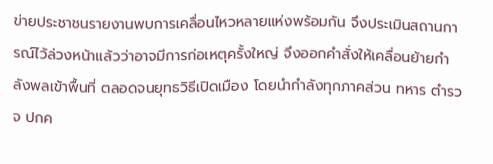ข่ายประชาชนรายงานพบการเคลื่อนไหวหลายแห่งพร้อมกัน จึงประเมินสถานการณ์ไว้ล่วงหน้าแล้วว่าอาจมีการก่อเหตุครั้งใหญ่ จึงออกคำสั่งให้เคลื่อนย้ายกำลังพลเข้าพื้นที่ ตลอดจนยุทธวิธีเปิดเมือง โดยนำกำลังทุกภาคส่วน ทหาร ตำรวจ ปกค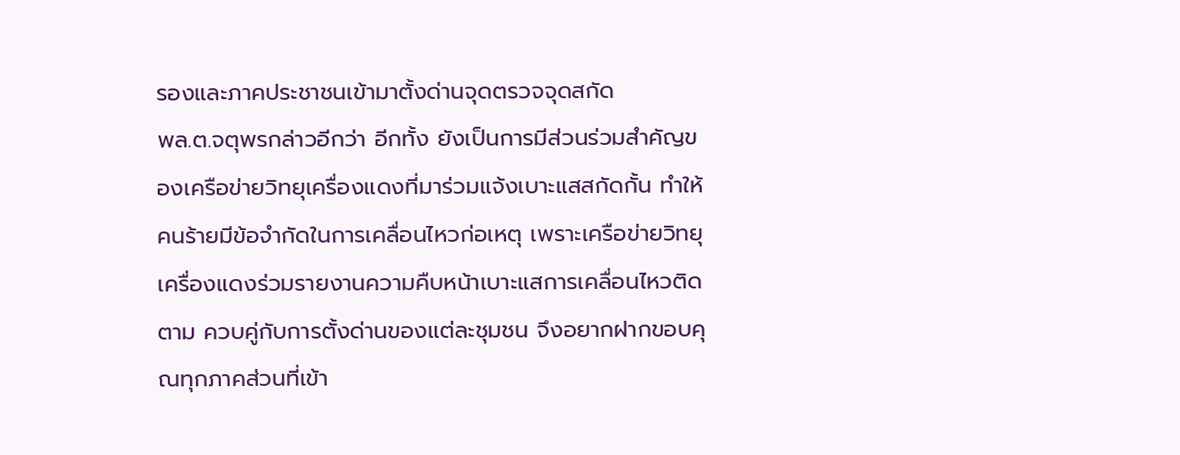รองและภาคประชาชนเข้ามาตั้งด่านจุดตรวจจุดสกัด
พล.ต.จตุพรกล่าวอีกว่า อีกทั้ง ยังเป็นการมีส่วนร่วมสำคัญของเครือข่ายวิทยุเครื่องแดงที่มาร่วมแจ้งเบาะแสสกัดกั้น ทำให้คนร้ายมีข้อจำกัดในการเคลื่อนไหวก่อเหตุ เพราะเครือข่ายวิทยุเครื่องแดงร่วมรายงานความคืบหน้าเบาะแสการเคลื่อนไหวติดตาม ควบคู่กับการตั้งด่านของแต่ละชุมชน จึงอยากฝากขอบคุณทุกภาคส่วนที่เข้า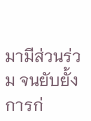มามีส่วนร่วม จนยับยั้งการก่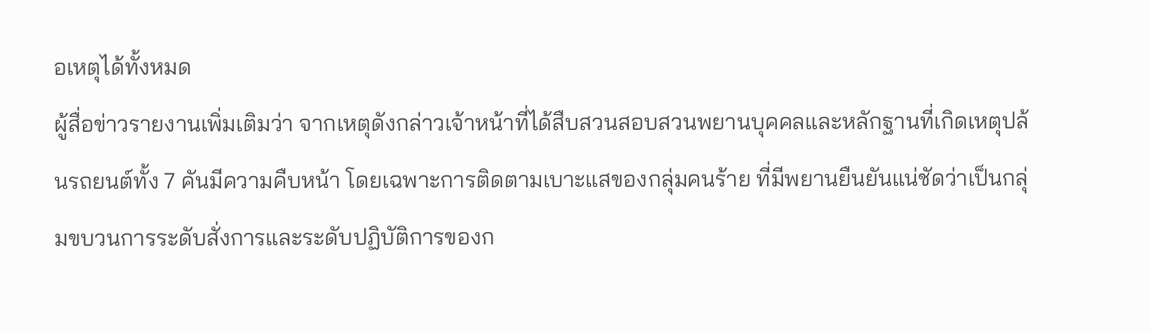อเหตุได้ทั้งหมด
ผู้สื่อข่าวรายงานเพิ่มเติมว่า จากเหตุดังกล่าวเจ้าหน้าที่ได้สืบสวนสอบสวนพยานบุคคลและหลักฐานที่เกิดเหตุปล้นรถยนต์ทั้ง 7 คันมีความคืบหน้า โดยเฉพาะการติดตามเบาะแสของกลุ่มคนร้าย ที่มีพยานยืนยันแน่ชัดว่าเป็นกลุ่มขบวนการระดับสั่งการและระดับปฏิบัติการของก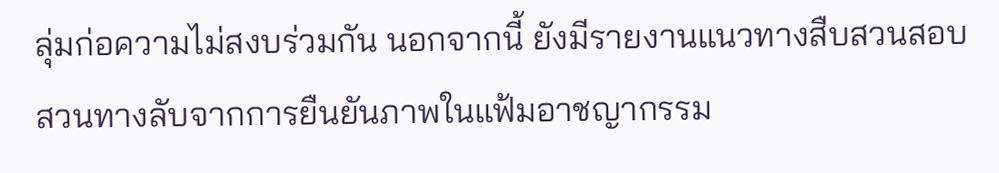ลุ่มก่อความไม่สงบร่วมกัน นอกจากนี้ ยังมีรายงานแนวทางสืบสวนสอบสวนทางลับจากการยืนยันภาพในแฟ้มอาชญากรรม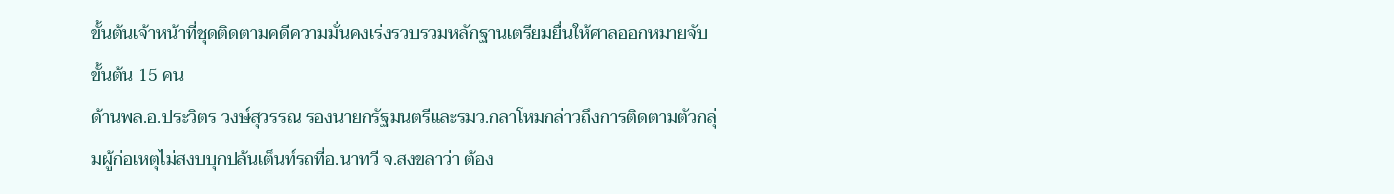ขั้นต้นเจ้าหน้าที่ชุดติดตามคดีความมั่นคงเร่งรวบรวมหลักฐานเตรียมยื่นให้ศาลออกหมายจับขั้นต้น 15 คน
ด้านพล.อ.ประวิตร วงษ์สุวรรณ รองนายกรัฐมนตรีและรมว.กลาโหมกล่าวถึงการติดตามตัวกลุ่มผู้ก่อเหตุไม่สงบบุกปล้นเต็นท์รถที่อ.นาทวี จ.สงขลาว่า ต้อง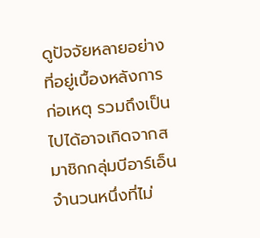ดูปัจจัยหลายอย่างที่อยู่เบื้องหลังการก่อเหตุ รวมถึงเป็นไปได้อาจเกิดจากสมาชิกกลุ่มบีอาร์เอ็นจำนวนหนึ่งที่ไม่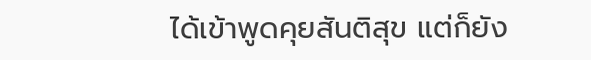ได้เข้าพูดคุยสันติสุข แต่ก็ยัง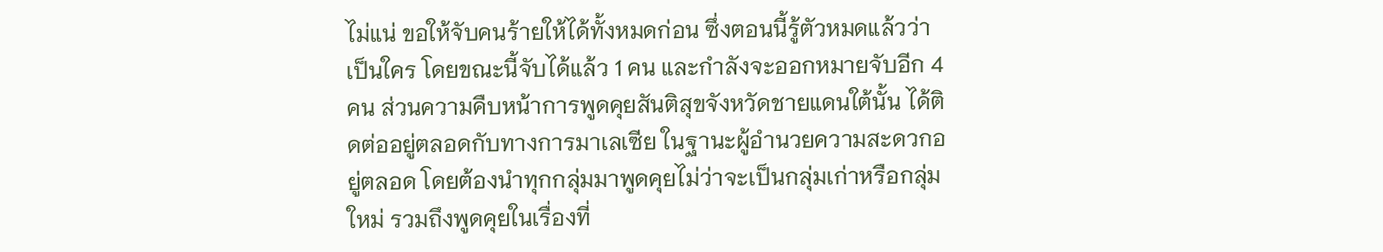ไม่แน่ ขอให้จับคนร้ายให้ได้ทั้งหมดก่อน ซึ่งตอนนี้รู้ตัวหมดแล้วว่าเป็นใคร โดยขณะนี้จับได้แล้ว 1 คน และกำลังจะออกหมายจับอีก 4 คน ส่วนความคืบหน้าการพูดคุยสันติสุขจังหวัดชายแดนใต้นั้น ได้ติดต่ออยู่ตลอดกับทางการมาเลเซีย ในฐานะผู้อำนวยความสะดวกอยู่ตลอด โดยต้องนำทุกกลุ่มมาพูดคุยไม่ว่าจะเป็นกลุ่มเก่าหรือกลุ่มใหม่ รวมถึงพูดคุยในเรื่องที่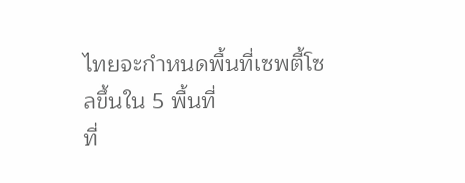ไทยจะกำหนดพื้นที่เซพตี้โซลขึ้นใน 5 พื้นที่
ที่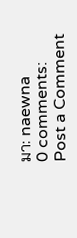มา: naewna
0 comments:
Post a Comment